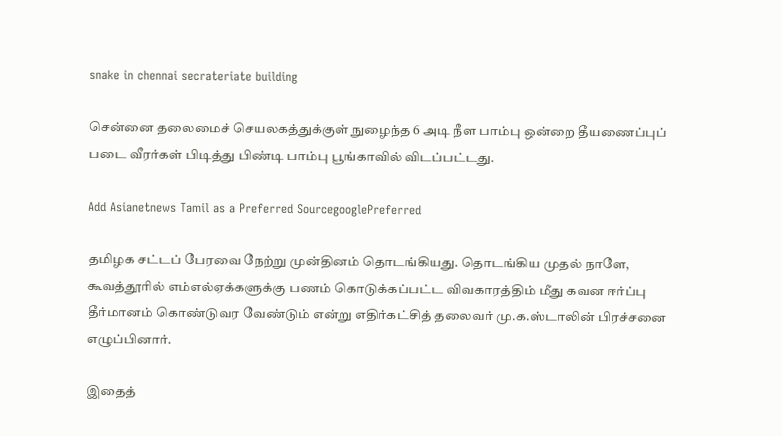snake in chennai secrateriate building

சென்னை தலைமைச் செயலகத்துக்குள் நுழைந்த 6 அடி நீள பாம்பு ஒன்றை தீயணைப்புப் படை வீரர்கள் பிடித்து பிண்டி பாம்பு பூங்காவில் விடப்பட்டது.

Add Asianetnews Tamil as a Preferred SourcegooglePreferred

தமிழக சட்டப் பேரவை நேற்று முன்தினம் தொடங்கியது. தொடங்கிய முதல் நாளே, கூவத்தூரில் எம்எல்ஏக்களுக்கு பணம் கொடுக்கப்பட்ட விவகாரத்திம் மீது கவன ஈர்ப்பு தீர்மானம் கொண்டுவர வேண்டும் என்று எதிர்கட்சித் தலைவர் மு.க.ஸ்டாலின் பிரச்சனை எழுப்பினார்.

இதைத்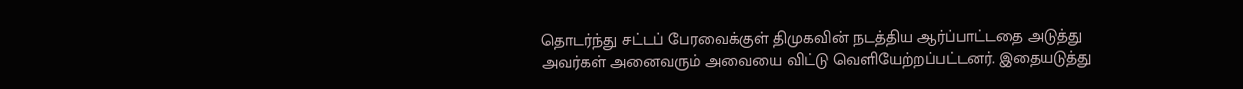தொடர்ந்து சட்டப் பேரவைக்குள் திமுகவின் நடத்திய ஆர்ப்பாட்டதை அடுத்து அவர்கள் அனைவரும் அவையை விட்டு வெளியேற்றப்பட்டனர். இதையடுத்து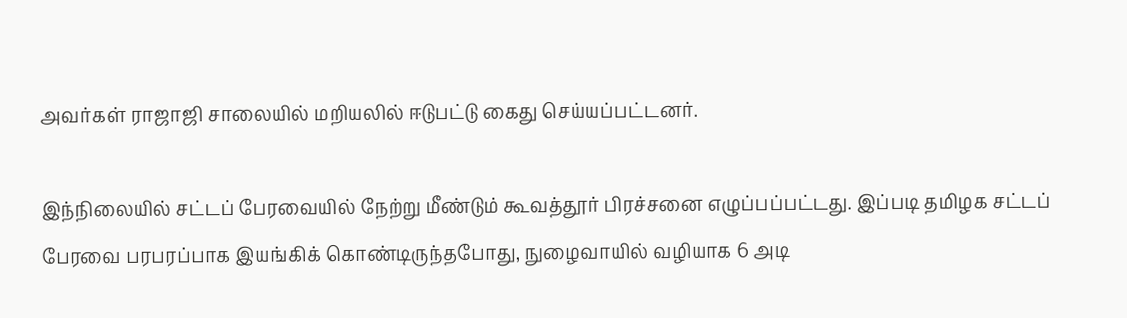அவர்கள் ராஜாஜி சாலையில் மறியலில் ஈடுபட்டு கைது செய்யப்பட்டனர்.

இந்நிலையில் சட்டப் பேரவையில் நேற்று மீண்டும் கூவத்தூர் பிரச்சனை எழுப்பப்பட்டது. இப்படி தமிழக சட்டப் பேரவை பரபரப்பாக இயங்கிக் கொண்டிருந்தபோது, நுழைவாயில் வழியாக 6 அடி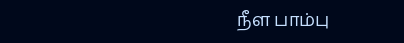நீள பாம்பு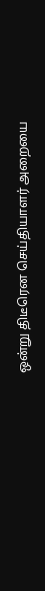ஒன்று திடீரென செய்தியாளர் அறையை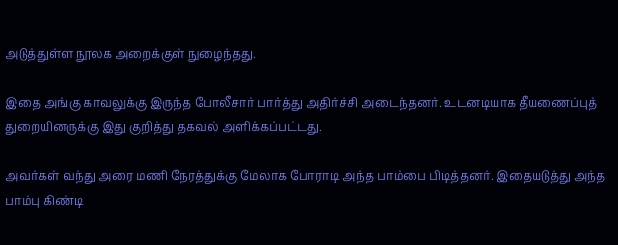அடுத்துள்ள நூலக அறைக்குள் நுழைந்தது.

இதை அங்கு காவலுக்கு இருந்த போலீசார் பார்த்து அதிர்ச்சி அடைந்தனர். உடனடியாக தீயணைப்புத் துறையினருக்கு இது குறித்து தகவல் அளிக்கப்பட்டது.

அவர்கள் வந்து அரை மணி நேரத்துக்கு மேலாக போராடி அந்த பாம்பை பிடித்தனர். இதையடுத்து அந்த பாம்பு கிண்டி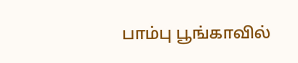பாம்பு பூங்காவில்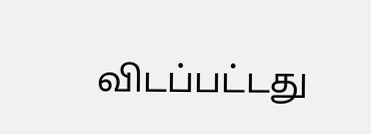விடப்பட்டது